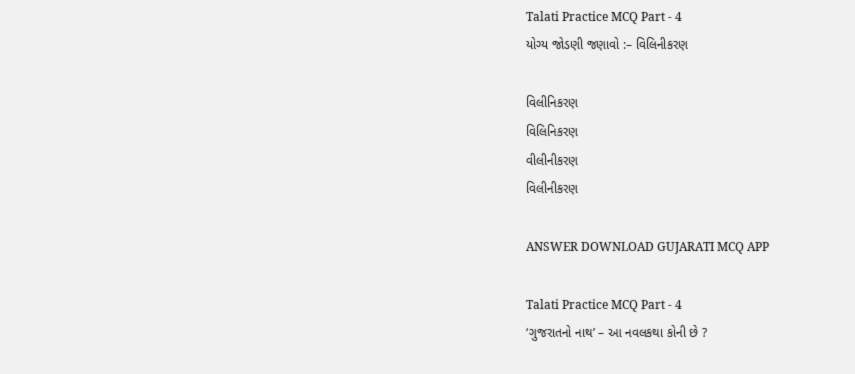Talati Practice MCQ Part - 4
યોગ્ય જોડણી જણાવો :– વિલિનીકરણ

વિલીનિકરણ
વિલિનિકરણ
વીલીનીકરણ
વિલીનીકરણ

ANSWER DOWNLOAD GUJARATI MCQ APP

Talati Practice MCQ Part - 4
‘ગુજરાતનો નાથ’ – આ નવલકથા કોની છે ?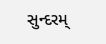સુન્દરમ્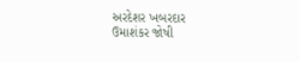અરદેશર ખબરદાર
ઉમાશંકર જોષી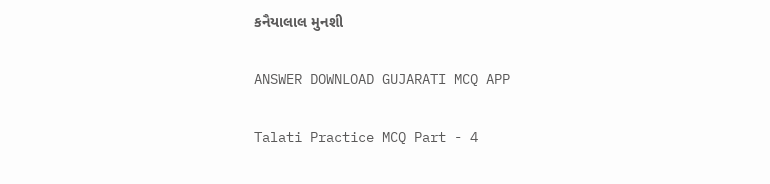કનૈયાલાલ મુનશી

ANSWER DOWNLOAD GUJARATI MCQ APP

Talati Practice MCQ Part - 4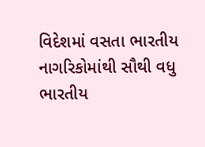વિદેશમાં વસતા ભારતીય નાગરિકોમાંથી સૌથી વધુ ભારતીય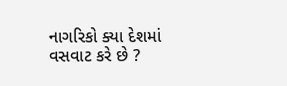નાગરિકો ક્યા દેશમાં વસવાટ કરે છે ?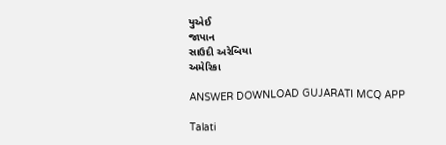યુએઈ
જાપાન
સાઉદી અરેબિયા
અમેરિકા

ANSWER DOWNLOAD GUJARATI MCQ APP

Talati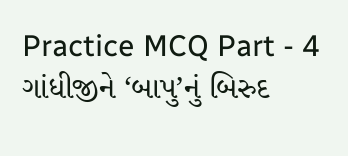Practice MCQ Part - 4
ગાંધીજીને ‘બાપુ’નું બિરુદ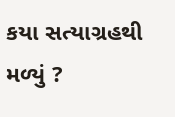કયા સત્યાગ્રહથી મળ્યું ?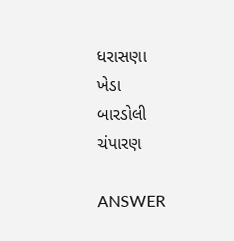ધરાસણા
ખેડા
બારડોલી
ચંપારણ

ANSWER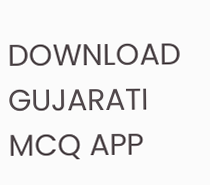DOWNLOAD GUJARATI MCQ APP